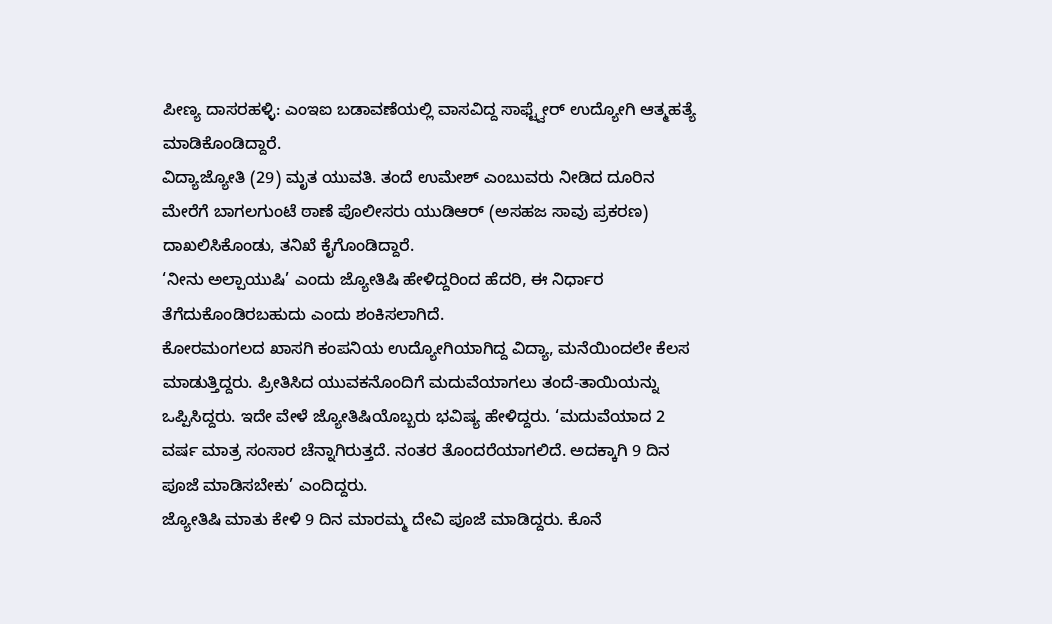ಪೀಣ್ಯ ದಾಸರಹಳ್ಳಿ: ಎಂಇಐ ಬಡಾವಣೆಯಲ್ಲಿ ವಾಸವಿದ್ದ ಸಾಫ್ಟ್ವೇರ್ ಉದ್ಯೋಗಿ ಆತ್ಮಹತ್ಯೆ ಮಾಡಿಕೊಂಡಿದ್ದಾರೆ.
ವಿದ್ಯಾಜ್ಯೋತಿ (29) ಮೃತ ಯುವತಿ. ತಂದೆ ಉಮೇಶ್ ಎಂಬುವರು ನೀಡಿದ ದೂರಿನ ಮೇರೆಗೆ ಬಾಗಲಗುಂಟೆ ಠಾಣೆ ಪೊಲೀಸರು ಯುಡಿಆರ್ (ಅಸಹಜ ಸಾವು ಪ್ರಕರಣ) ದಾಖಲಿಸಿಕೊಂಡು, ತನಿಖೆ ಕೈಗೊಂಡಿದ್ದಾರೆ.
‘ನೀನು ಅಲ್ಪಾಯುಷಿ’ ಎಂದು ಜ್ಯೋತಿಷಿ ಹೇಳಿದ್ದರಿಂದ ಹೆದರಿ, ಈ ನಿರ್ಧಾರ ತೆಗೆದುಕೊಂಡಿರಬಹುದು ಎಂದು ಶಂಕಿಸಲಾಗಿದೆ.
ಕೋರಮಂಗಲದ ಖಾಸಗಿ ಕಂಪನಿಯ ಉದ್ಯೋಗಿಯಾಗಿದ್ದ ವಿದ್ಯಾ, ಮನೆಯಿಂದಲೇ ಕೆಲಸ ಮಾಡುತ್ತಿದ್ದರು. ಪ್ರೀತಿಸಿದ ಯುವಕನೊಂದಿಗೆ ಮದುವೆಯಾಗಲು ತಂದೆ-ತಾಯಿಯನ್ನು ಒಪ್ಪಿಸಿದ್ದರು. ಇದೇ ವೇಳೆ ಜ್ಯೋತಿಷಿಯೊಬ್ಬರು ಭವಿಷ್ಯ ಹೇಳಿದ್ದರು. ‘ಮದುವೆಯಾದ 2 ವರ್ಷ ಮಾತ್ರ ಸಂಸಾರ ಚೆನ್ನಾಗಿರುತ್ತದೆ. ನಂತರ ತೊಂದರೆಯಾಗಲಿದೆ. ಅದಕ್ಕಾಗಿ 9 ದಿನ ಪೂಜೆ ಮಾಡಿಸಬೇಕು’ ಎಂದಿದ್ದರು.
ಜ್ಯೋತಿಷಿ ಮಾತು ಕೇಳಿ 9 ದಿನ ಮಾರಮ್ಮ ದೇವಿ ಪೂಜೆ ಮಾಡಿದ್ದರು. ಕೊನೆ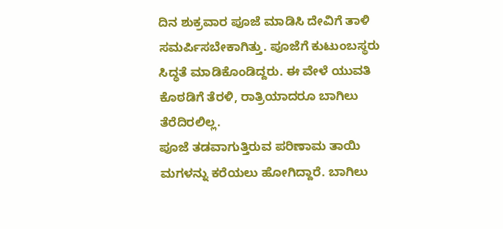ದಿನ ಶುಕ್ರವಾರ ಪೂಜೆ ಮಾಡಿಸಿ ದೇವಿಗೆ ತಾಳಿ ಸಮರ್ಪಿಸಬೇಕಾಗಿತ್ತು. ಪೂಜೆಗೆ ಕುಟುಂಬಸ್ಥರು ಸಿದ್ಧತೆ ಮಾಡಿಕೊಂಡಿದ್ದರು. ಈ ವೇಳೆ ಯುವತಿ ಕೊಠಡಿಗೆ ತೆರಳಿ, ರಾತ್ರಿಯಾದರೂ ಬಾಗಿಲು ತೆರೆದಿರಲಿಲ್ಲ.
ಪೂಜೆ ತಡವಾಗುತ್ತಿರುವ ಪರಿಣಾಮ ತಾಯಿ ಮಗಳನ್ನು ಕರೆಯಲು ಹೋಗಿದ್ದಾರೆ. ಬಾಗಿಲು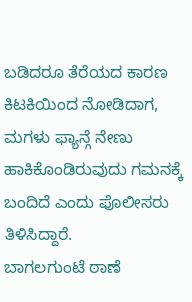ಬಡಿದರೂ ತೆರೆಯದ ಕಾರಣ ಕಿಟಕಿಯಿಂದ ನೋಡಿದಾಗ, ಮಗಳು ಫ್ಯಾನ್ಗೆ ನೇಣು ಹಾಕಿಕೊಂಡಿರುವುದು ಗಮನಕ್ಕೆ ಬಂದಿದೆ ಎಂದು ಪೊಲೀಸರು ತಿಳಿಸಿದ್ದಾರೆ.
ಬಾಗಲಗುಂಟೆ ಠಾಣೆ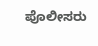ಪೊಲೀಸರು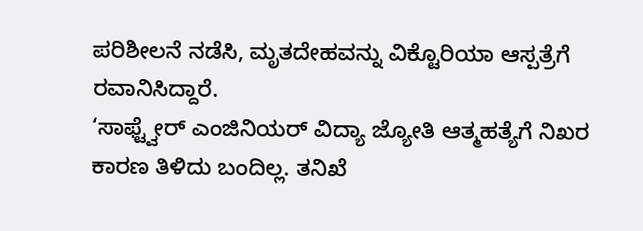ಪರಿಶೀಲನೆ ನಡೆಸಿ, ಮೃತದೇಹವನ್ನು ವಿಕ್ಟೊರಿಯಾ ಆಸ್ಪತ್ರೆಗೆ ರವಾನಿಸಿದ್ದಾರೆ.
‘ಸಾಫ್ಟ್ವೇರ್ ಎಂಜಿನಿಯರ್ ವಿದ್ಯಾ ಜ್ಯೋತಿ ಆತ್ಮಹತ್ಯೆಗೆ ನಿಖರ ಕಾರಣ ತಿಳಿದು ಬಂದಿಲ್ಲ. ತನಿಖೆ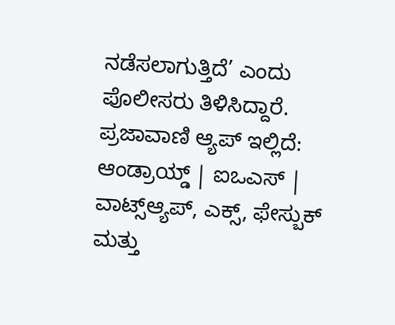ನಡೆಸಲಾಗುತ್ತಿದೆ’ ಎಂದು ಪೊಲೀಸರು ತಿಳಿಸಿದ್ದಾರೆ.
ಪ್ರಜಾವಾಣಿ ಆ್ಯಪ್ ಇಲ್ಲಿದೆ: ಆಂಡ್ರಾಯ್ಡ್ | ಐಒಎಸ್ | ವಾಟ್ಸ್ಆ್ಯಪ್, ಎಕ್ಸ್, ಫೇಸ್ಬುಕ್ ಮತ್ತು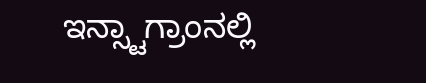ಇನ್ಸ್ಟಾಗ್ರಾಂನಲ್ಲಿ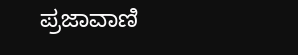ಪ್ರಜಾವಾಣಿ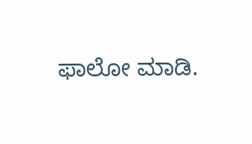ಫಾಲೋ ಮಾಡಿ.